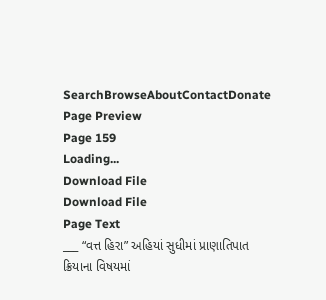SearchBrowseAboutContactDonate
Page Preview
Page 159
Loading...
Download File
Download File
Page Text
___ “વત્ત હિરા” અહિયાં સુધીમાં પ્રાણાતિપાત ક્રિયાના વિષયમાં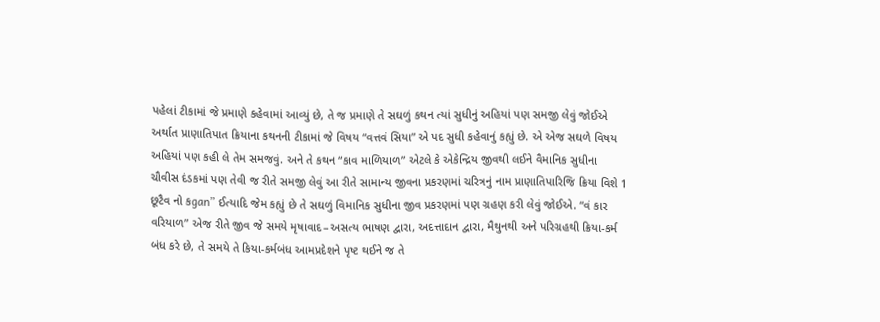પહેલાં ટીકામાં જે પ્રમાણે કહેવામાં આવ્યું છે, તે જ પ્રમાણે તે સઘળું કથન ત્યાં સુધીનું અહિયાં પણ સમજી લેવું જોઈએ અર્થાત પ્રાણાતિપાત ક્રિયાના કથનની ટીકામાં જે વિષય “વત્તવં સિયા” એ પદ સુધી કહેવાનું કહ્યું છે. એ એજ સઘળે વિષય અહિયાં પણ કહી લે તેમ સમજવું. અને તે કથન “કાવ માળિયાળ” એટલે કે એકેન્દ્રિય જીવથી લઈને વૈમાનિક સુધીના ચૌવીસ દંડકમાં પણ તેવી જ રીતે સમજી લેવું આ રીતે સામાન્ય જીવના પ્રકરણમાં ચરિત્રનું નામ પ્રાણાતિપારિજિ ક્રિયા વિશે 1 છૂટૈવ નો કgan” ઈત્યાદિ જેમ કહ્યું છે તે સઘળું વિમાનિક સુધીના જીવ પ્રકરણમાં પણ ગ્રહણ કરી લેવું જોઈએ. “વં કાર વરિયાળ” એજ રીતે જીવ જે સમયે મૃષાવાદ–અસત્ય ભાષણ દ્વારા, અદત્તાદાન દ્વારા, મૈથુનથી અને પરિગ્રહથી ક્રિયા-કર્મ બંધ કરે છે, તે સમયે તે કિયા-કર્મબંધ આમપ્રદેશને પૃષ્ટ થઈને જ તે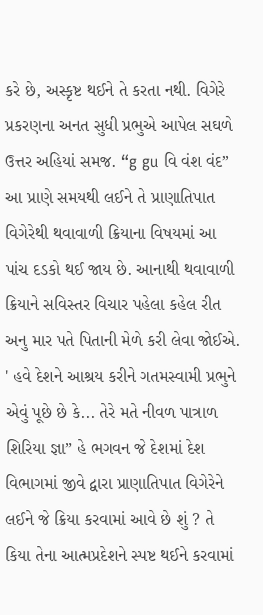કરે છે, અસ્કૃષ્ટ થઈને તે કરતા નથી. વિગેરે પ્રકરણના અનત સુધી પ્રભુએ આપેલ સઘળે ઉત્તર અહિયાં સમજ. “g gu વિ વંશ વંદ” આ પ્રાણે સમયથી લઈને તે પ્રાણાતિપાત વિગેરેથી થવાવાળી ક્રિયાના વિષયમાં આ પાંચ દડકો થઈ જાય છે. આનાથી થવાવાળી ક્રિયાને સવિસ્તર વિચાર પહેલા કહેલ રીત અનુ માર પતે પિતાની મેળે કરી લેવા જોઈએ. ' હવે દેશને આશ્રય કરીને ગતમસ્વામી પ્રભુને એવું પૂછે છે કે... તેરે મતે નીવળ પાત્રાળ શિરિયા જ્ઞા” હે ભગવન જે દેશમાં દેશ વિભાગમાં જીવે દ્વારા પ્રાણાતિપાત વિગેરેને લઈને જે ક્રિયા કરવામાં આવે છે શું ? તે કિયા તેના આત્મપ્રદેશને સ્પષ્ટ થઈને કરવામાં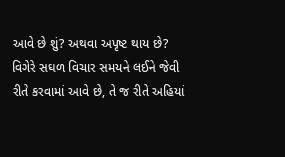આવે છે શું? અથવા અપૃષ્ટ થાય છે? વિગેરે સઘળ વિચાર સમયને લઈને જેવી રીતે કરવામાં આવે છે, તે જ રીતે અહિયાં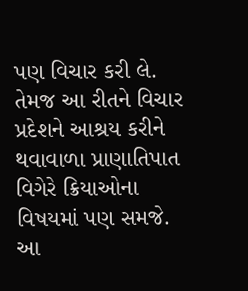પણ વિચાર કરી લે. તેમજ આ રીતને વિચાર પ્રદેશને આશ્રય કરીને થવાવાળા પ્રાણાતિપાત વિગેરે ક્રિયાઓના વિષયમાં પણ સમજે. આ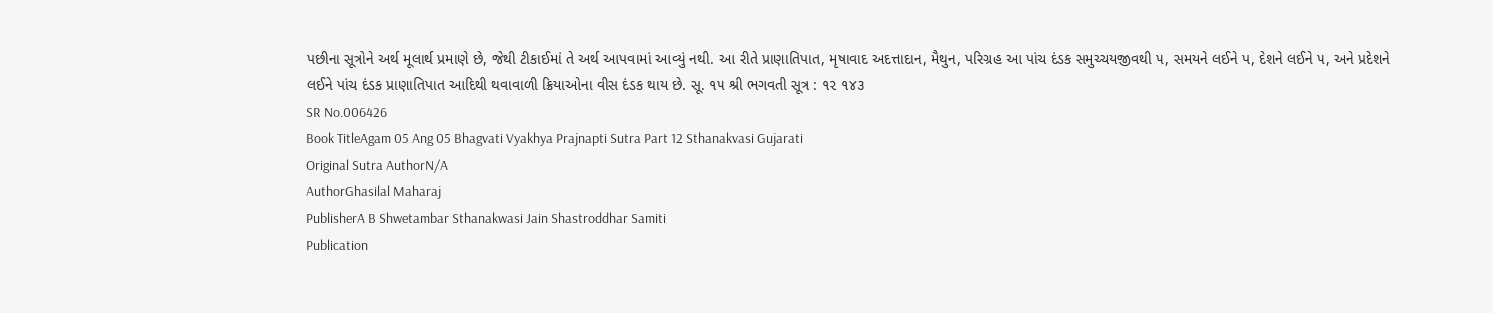પછીના સૂત્રોને અર્થ મૂલાર્થ પ્રમાણે છે, જેથી ટીકાઈમાં તે અર્થ આપવામાં આવ્યું નથી. આ રીતે પ્રાણાતિપાત, મૃષાવાદ અદત્તાદાન, મૈથુન, પરિગ્રહ આ પાંચ દંડક સમુચ્ચયજીવથી ૫, સમયને લઈને પ, દેશને લઈને ૫, અને પ્રદેશને લઈને પાંચ દંડક પ્રાણાતિપાત આદિથી થવાવાળી ક્રિયાઓના વીસ દંડક થાય છે. સૂ. ૧૫ શ્રી ભગવતી સૂત્ર : ૧૨ ૧૪૩
SR No.006426
Book TitleAgam 05 Ang 05 Bhagvati Vyakhya Prajnapti Sutra Part 12 Sthanakvasi Gujarati
Original Sutra AuthorN/A
AuthorGhasilal Maharaj
PublisherA B Shwetambar Sthanakwasi Jain Shastroddhar Samiti
Publication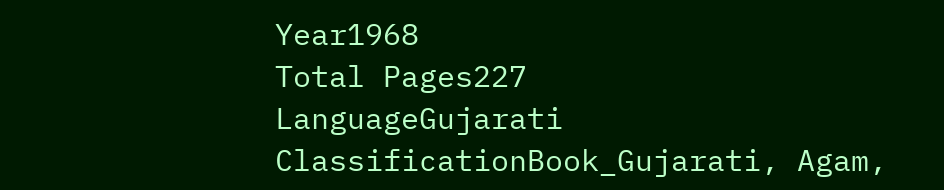Year1968
Total Pages227
LanguageGujarati
ClassificationBook_Gujarati, Agam,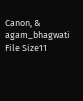Canon, & agam_bhagwati
File Size11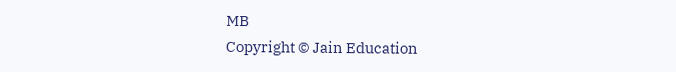MB
Copyright © Jain Education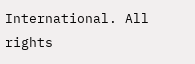International. All rights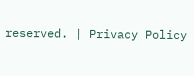reserved. | Privacy Policy